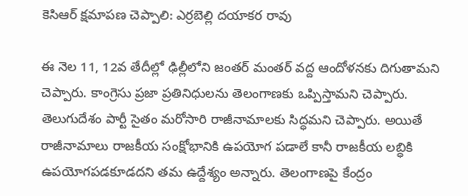కెసిఆర్ క్షమాపణ చెప్పాలి: ఎర్రబెల్లి దయాకర రావు

ఈ నెల 11, 12వ తేదీల్లో ఢిల్లీలోని జంతర్ మంతర్ వద్ద ఆందోళనకు దిగుతామని చెప్పారు. కాంగ్రెసు ప్రజా ప్రతినిధులను తెలంగాణకు ఒప్పిస్తామని చెప్పారు. తెలుగుదేశం పార్టీ సైతం మరోసారి రాజీనామాలకు సిద్ధమని చెప్పారు. అయితే రాజీనామాలు రాజకీయ సంక్షోభానికి ఉపయోగ పడాలే కానీ రాజకీయ లబ్ధికి ఉపయోగపడకూడదని తమ ఉద్దేశ్యం అన్నారు. తెలంగాణపై కేంద్రం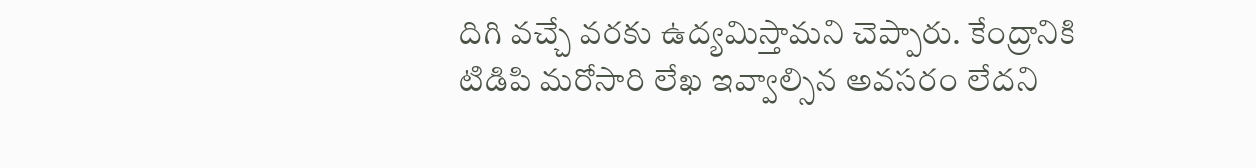దిగి వచ్చే వరకు ఉద్యమిస్తామని చెప్పారు. కేంద్రానికి టిడిపి మరోసారి లేఖ ఇవ్వాల్సిన అవసరం లేదని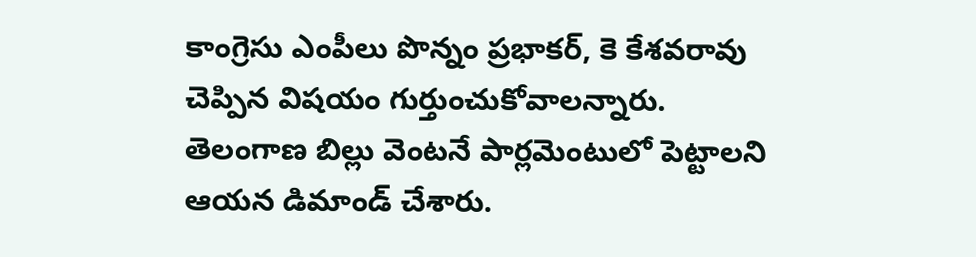కాంగ్రెసు ఎంపీలు పొన్నం ప్రభాకర్, కె కేశవరావు చెప్పిన విషయం గుర్తుంచుకోవాలన్నారు. తెలంగాణ బిల్లు వెంటనే పార్లమెంటులో పెట్టాలని ఆయన డిమాండ్ చేశారు.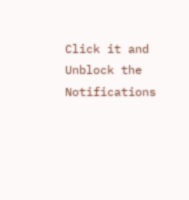Click it and Unblock the Notifications